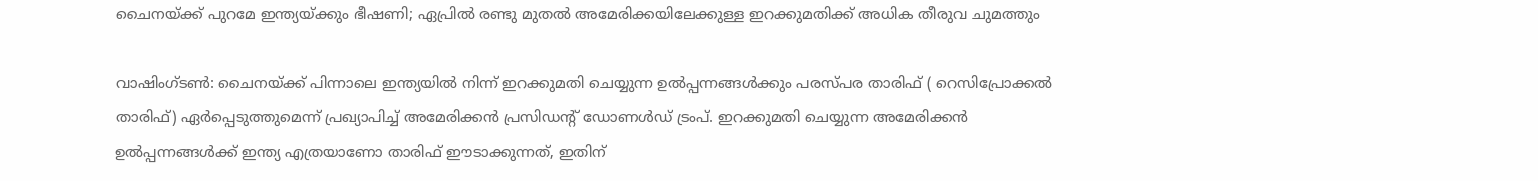ചൈനയ്ക്ക് പുറമേ ഇന്ത്യയ്ക്കും ഭീഷണി; ഏപ്രില്‍ രണ്ടു മുതല്‍ അമേരിക്കയിലേക്കുള്ള ഇറക്കുമതിക്ക് അധിക തീരുവ ചുമത്തും

വാഷിംഗ്ടണ്‍: ചൈനയ്ക്ക് പിന്നാലെ ഇന്ത്യയില്‍ നിന്ന് ഇറക്കുമതി ചെയ്യുന്ന ഉല്‍പ്പന്നങ്ങള്‍ക്കും പരസ്പര താരിഫ് ( റെസിപ്രോക്കല്‍ താരിഫ്) ഏര്‍പ്പെടുത്തുമെന്ന് പ്രഖ്യാപിച്ച് അമേരിക്കന്‍ പ്രസിഡന്റ് ഡോണള്‍ഡ് ട്രംപ്. ഇറക്കുമതി ചെയ്യുന്ന അമേരിക്കന്‍ ഉല്‍പ്പന്നങ്ങള്‍ക്ക് ഇന്ത്യ എത്രയാണോ താരിഫ് ഈടാക്കുന്നത്, ഇതിന്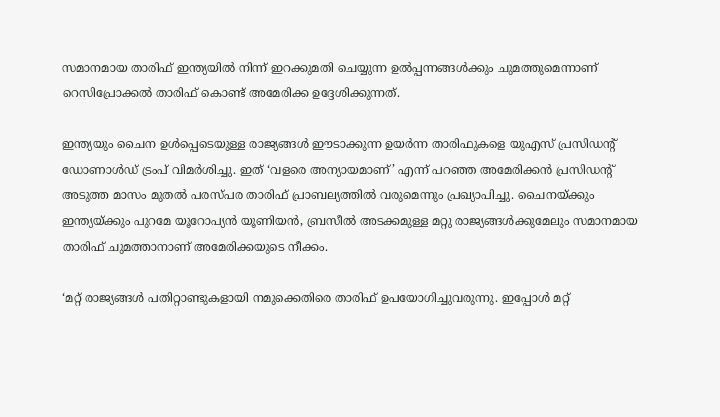സമാനമായ താരിഫ് ഇന്ത്യയില്‍ നിന്ന് ഇറക്കുമതി ചെയ്യുന്ന ഉല്‍പ്പന്നങ്ങള്‍ക്കും ചുമത്തുമെന്നാണ് റെസിപ്രോക്കല്‍ താരിഫ് കൊണ്ട് അമേരിക്ക ഉദ്ദേശിക്കുന്നത്.

ഇന്ത്യയും ചൈന ഉള്‍പ്പെടെയുള്ള രാജ്യങ്ങള്‍ ഈടാക്കുന്ന ഉയര്‍ന്ന താരിഫുകളെ യുഎസ് പ്രസിഡന്റ് ഡോണാള്‍ഡ് ട്രംപ് വിമര്‍ശിച്ചു. ഇത് ‘വളരെ അന്യായമാണ്’ എന്ന് പറഞ്ഞ അമേരിക്കന്‍ പ്രസിഡന്റ് അടുത്ത മാസം മുതല്‍ പരസ്പര താരിഫ് പ്രാബല്യത്തില്‍ വരുമെന്നും പ്രഖ്യാപിച്ചു. ചൈനയ്ക്കും ഇന്ത്യയ്ക്കും പുറമേ യൂറോപ്യന്‍ യൂണിയന്‍, ബ്രസീല്‍ അടക്കമുള്ള മറ്റു രാജ്യങ്ങള്‍ക്കുമേലും സമാനമായ താരിഫ് ചുമത്താനാണ് അമേരിക്കയുടെ നീക്കം.

‘മറ്റ് രാജ്യങ്ങള്‍ പതിറ്റാണ്ടുകളായി നമുക്കെതിരെ താരിഫ് ഉപയോഗിച്ചുവരുന്നു. ഇപ്പോള്‍ മറ്റ്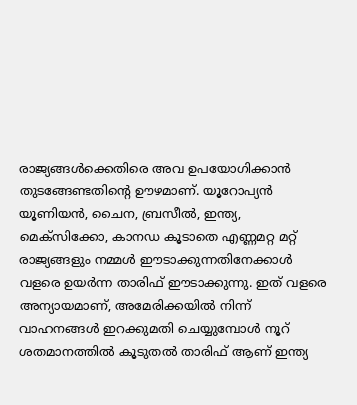രാജ്യങ്ങള്‍ക്കെതിരെ അവ ഉപയോഗിക്കാന്‍ തുടങ്ങേണ്ടതിന്റെ ഊഴമാണ്. യൂറോപ്യന്‍ യൂണിയന്‍, ചൈന, ബ്രസീല്‍, ഇന്ത്യ, മെക്‌സിക്കോ, കാനഡ കൂടാതെ എണ്ണമറ്റ മറ്റ് രാജ്യങ്ങളും നമ്മള്‍ ഈടാക്കുന്നതിനേക്കാള്‍ വളരെ ഉയര്‍ന്ന താരിഫ് ഈടാക്കുന്നു. ഇത് വളരെ അന്യായമാണ്, അമേരിക്കയില്‍ നിന്ന് വാഹനങ്ങള്‍ ഇറക്കുമതി ചെയ്യുമ്പോള്‍ നൂറ് ശതമാനത്തില്‍ കൂടുതല്‍ താരിഫ് ആണ് ഇന്ത്യ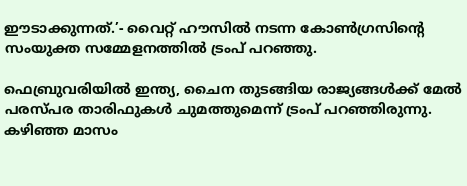ഈടാക്കുന്നത്.’- വൈറ്റ് ഹൗസില്‍ നടന്ന കോണ്‍ഗ്രസിന്റെ സംയുക്ത സമ്മേളനത്തില്‍ ട്രംപ് പറഞ്ഞു.

ഫെബ്രുവരിയില്‍ ഇന്ത്യ, ചൈന തുടങ്ങിയ രാജ്യങ്ങള്‍ക്ക് മേല്‍ പരസ്പര താരിഫുകള്‍ ചുമത്തുമെന്ന് ട്രംപ് പറഞ്ഞിരുന്നു. കഴിഞ്ഞ മാസം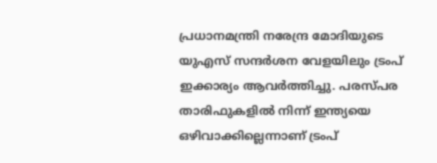പ്രധാനമന്ത്രി നരേന്ദ്ര മോദിയുടെ യുഎസ് സന്ദര്‍ശന വേളയിലും ട്രംപ് ഇക്കാര്യം ആവര്‍ത്തിച്ചു. പരസ്പര താരിഫുകളില്‍ നിന്ന് ഇന്ത്യയെ ഒഴിവാക്കില്ലെന്നാണ് ട്രംപ്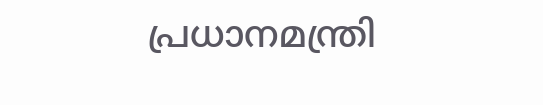പ്രധാനമന്ത്രി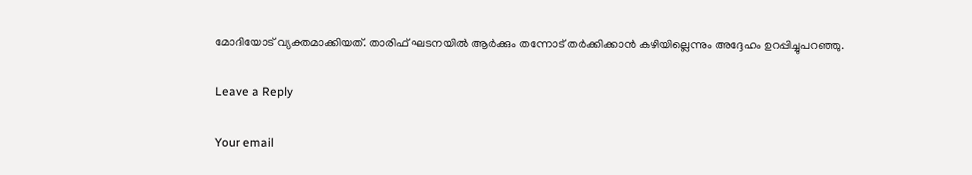മോദിയോട് വ്യക്തമാക്കിയത്. താരിഫ് ഘടനയില്‍ ആര്‍ക്കും തന്നോട് തര്‍ക്കിക്കാന്‍ കഴിയില്ലെന്നും അദ്ദേഹം ഉറപ്പിച്ചുപറഞ്ഞു.

Leave a Reply

Your email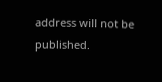address will not be published.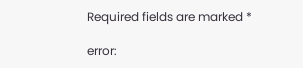Required fields are marked *

error: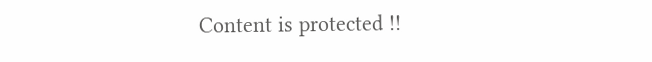Content is protected !!